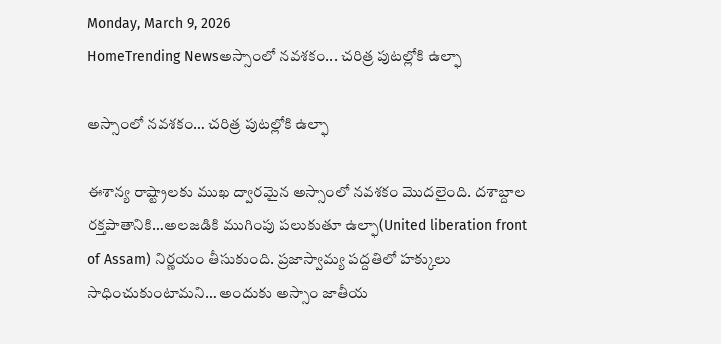Monday, March 9, 2026
HomeTrending Newsఅస్సాంలో నవశకం... చరిత్ర పుటల్లోకి ఉల్ఫా

అస్సాంలో నవశకం… చరిత్ర పుటల్లోకి ఉల్ఫా

ఈశాన్య రాష్ట్రాలకు ముఖ ద్వారమైన అస్సాంలో నవశకం మొదలైంది. దశాబ్దాల రక్తపాతానికి…అలజడికి ముగింపు పలుకుతూ ఉల్ఫా(United liberation front of Assam) నిర్ణయం తీసుకుంది. ప్రజాస్వామ్య పద్దతిలో హక్కులు సాధించుకుంటామని… అందుకు అస్సాం జాతీయ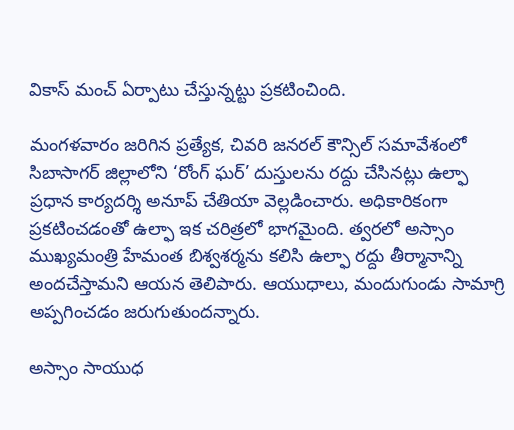వికాస్ మంచ్ ఏర్పాటు చేస్తున్నట్టు ప్రకటించింది.

మంగళవారం జరిగిన ప్రత్యేక, చివరి జనరల్ కౌన్సిల్ సమావేశంలో సిబాసాగర్ జిల్లాలోని ‘రోంగ్ ఘర్’ దుస్తులను రద్దు చేసినట్లు ఉల్ఫా ప్రధాన కార్యదర్శి అనూప్ చేతియా వెల్లడించారు. అధికారికంగా ప్రకటించడంతో ఉల్ఫా ఇక చరిత్రలో భాగమైంది. త్వరలో అస్సాం ముఖ్యమంత్రి హేమంత బిశ్వశర్మను కలిసి ఉల్ఫా రద్దు తీర్మానాన్ని అందచేస్తామని ఆయన తెలిపారు. ఆయుధాలు, మందుగుండు సామాగ్రి అప్పగించడం జరుగుతుందన్నారు.

అస్సాం సాయుధ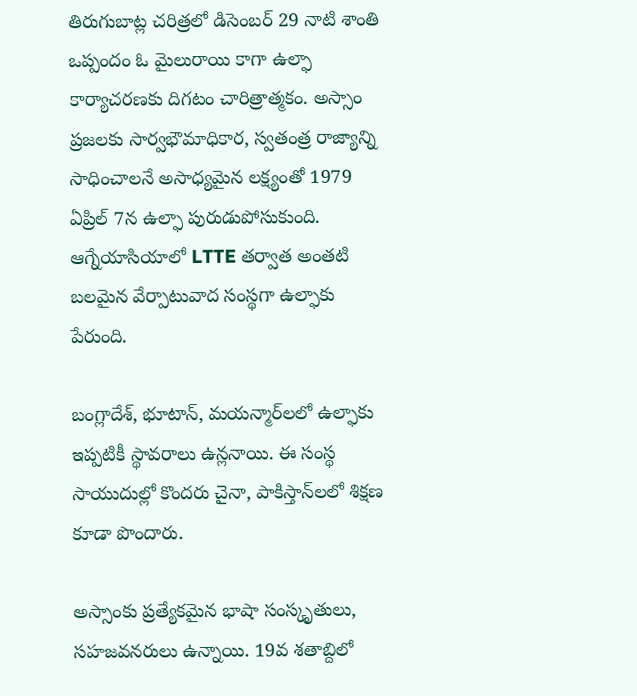తిరుగుబాట్ల చరిత్రలో డిసెంబర్ 29 నాటి శాంతి ఒప్పందం ఓ మైలురాయి కాగా ఉల్ఫా  కార్యాచరణకు దిగటం చారిత్రాత్మకం. అస్సాం ప్రజలకు సార్వభౌమాధికార, స్వతంత్ర రాజ్యాన్ని సాధించాలనే అసాధ్యమైన లక్ష్యంతో 1979 ఏప్రిల్ 7న ఉల్ఫా పురుడుపోసుకుంది. ఆగ్నేయాసియాలో LTTE తర్వాత అంతటి బలమైన వేర్పాటువాద సంస్థగా ఉల్ఫాకు పేరుంది.

బంగ్లాదేశ్, భూటాన్, మయన్మార్‌లలో ఉల్ఫాకు ఇప్పటికీ స్థావరాలు ఉన్లనాయి. ఈ సంస్థ సాయుదుల్లో కొందరు చైనా, పాకిస్తాన్‌లలో శిక్షణ కూడా పొందారు.

అస్సాంకు ప్రత్యేకమైన భాషా సంస్కృతులు, సహజవనరులు ఉన్నాయి. 19వ శతాబ్దిలో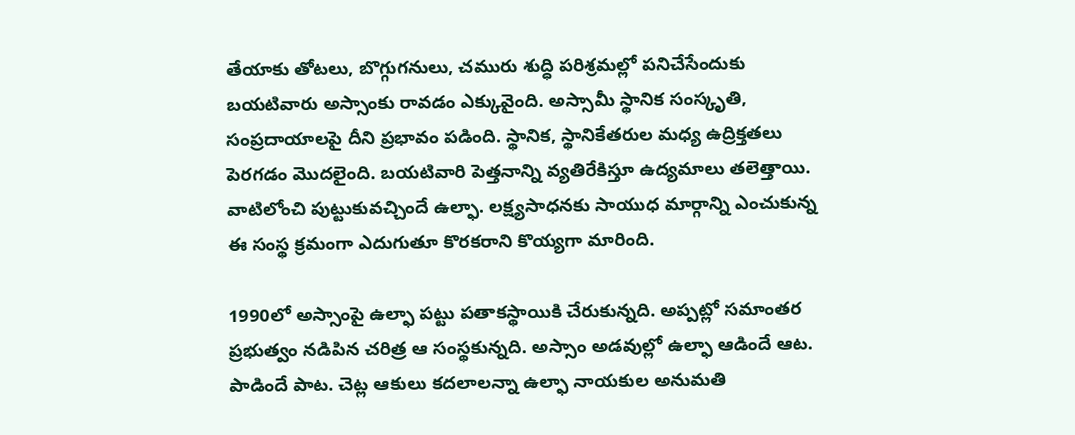తేయాకు తోటలు, బొగ్గుగనులు, చమురు శుద్ధి పరిశ్రమల్లో పనిచేసేందుకు బయటివారు అస్సాంకు రావడం ఎక్కువైంది. అస్సామీ స్థానిక సంస్కృతి, సంప్రదాయాలపై దీని ప్రభావం పడింది. స్థానిక, స్థానికేతరుల మధ్య ఉద్రిక్తతలు పెరగడం మొదలైంది. బయటివారి పెత్తనాన్ని వ్యతిరేకిస్తూ ఉద్యమాలు తలెత్తాయి. వాటిలోంచి పుట్టుకువచ్చిందే ఉల్ఫా. లక్ష్యసాధనకు సాయుధ మార్గాన్ని ఎంచుకున్న ఈ సంస్థ క్రమంగా ఎదుగుతూ కొరకరాని కొయ్యగా మారింది.

1990లో అస్సాంపై ఉల్ఫా పట్టు పతాకస్థాయికి చేరుకున్నది. అప్పట్లో సమాంతర ప్రభుత్వం నడిపిన చరిత్ర ఆ సంస్థకున్నది. అస్సాం అడవుల్లో ఉల్ఫా ఆడిందే ఆట. పాడిందే పాట. చెట్ల ఆకులు కదలాలన్నా ఉల్ఫా నాయకుల అనుమతి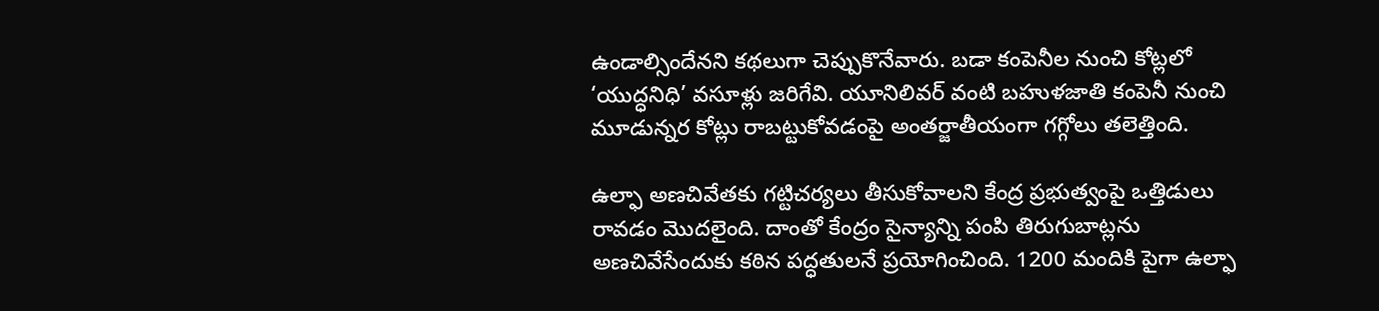ఉండాల్సిందేనని కథలుగా చెప్పుకొనేవారు. బడా కంపెనీల నుంచి కోట్లలో ‘యుద్ధనిధి’ వసూళ్లు జరిగేవి. యూనిలివర్‌ వంటి బహుళజాతి కంపెనీ నుంచి మూడున్నర కోట్లు రాబట్టుకోవడంపై అంతర్జాతీయంగా గగ్గోలు తలెత్తింది.

ఉల్ఫా అణచివేతకు గట్టిచర్యలు తీసుకోవాలని కేంద్ర ప్రభుత్వంపై ఒత్తిడులు రావడం మొదలైంది. దాంతో కేంద్రం సైన్యాన్ని పంపి తిరుగుబాట్లను అణచివేసేందుకు కఠిన పద్ధతులనే ప్రయోగించింది. 1200 మందికి పైగా ఉల్ఫా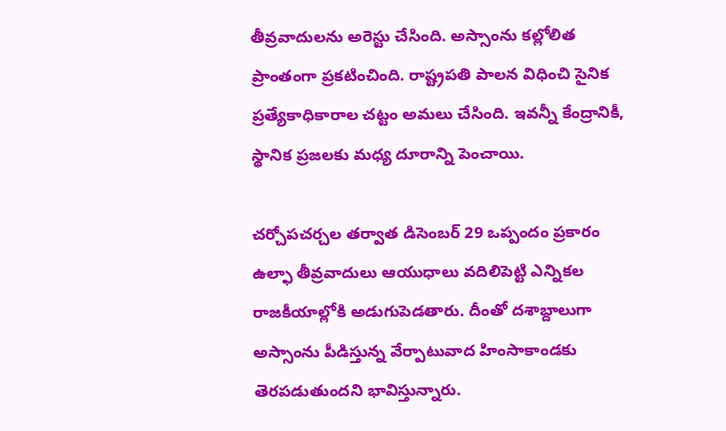తీవ్రవాదులను అరెస్టు చేసింది. అస్సాంను కల్లోలిత ప్రాంతంగా ప్రకటించింది. రాష్ట్రపతి పాలన విధించి సైనిక ప్రత్యేకాధికారాల చట్టం అమలు చేసింది. ఇవన్నీ కేంద్రానికీ, స్థానిక ప్రజలకు మధ్య దూరాన్ని పెంచాయి.

చర్చోపచర్చల తర్వాత డిసెంబర్ 29 ఒప్పందం ప్రకారం ఉల్ఫా తీవ్రవాదులు ఆయుధాలు వదిలిపెట్టి ఎన్నికల రాజకీయాల్లోకి అడుగుపెడతారు. దీంతో దశాబ్దాలుగా అస్సాంను పీడిస్తున్న వేర్పాటువాద హింసాకాండకు తెరపడుతుందని భావిస్తున్నారు.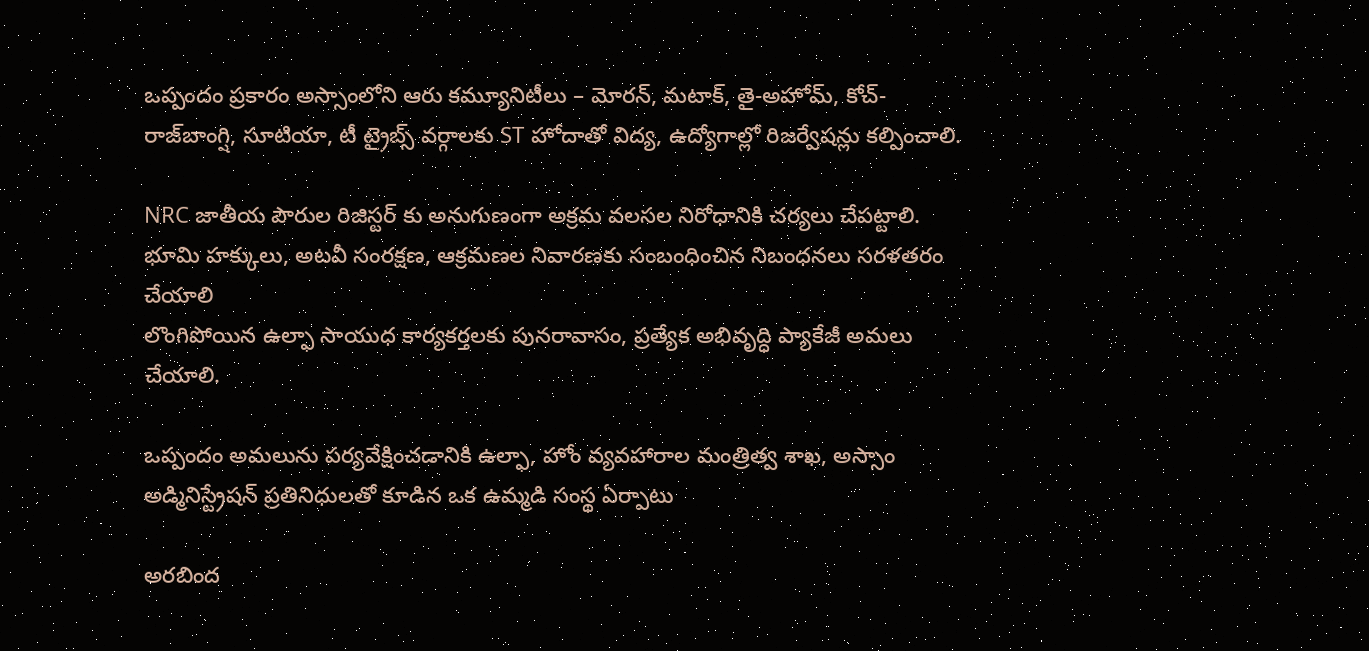ఒప్పందం ప్రకారం అస్సాంలోని ఆరు కమ్యూనిటీలు – మోరన్, మటాక్, తై-అహోమ్, కోచ్-రాజ్‌బాంగ్షి, సూటియా, టీ ట్రైబ్స్ వర్గాలకు ST హోదాతో విద్య, ఉద్యోగాల్లో రిజర్వేషన్లు కల్పించాలి.

NRC జాతీయ పౌరుల రిజిస్టర్ కు అనుగుణంగా అక్రమ వలసల నిరోధానికి చర్యలు చేపట్టాలి.
భూమి హక్కులు, అటవీ సంరక్షణ, ఆక్రమణల నివారణకు సంబంధించిన నిబంధనలు సరళతరం చేయాలి
లొంగిపోయిన ఉల్ఫా సాయుధ కార్యకర్తలకు పునరావాసం, ప్రత్యేక అభివృద్ధి ప్యాకేజీ అమలు చేయాలి.

ఒప్పందం అమలును పర్యవేక్షించడానికి ఉల్ఫా, హోం వ్యవహారాల మంత్రిత్వ శాఖ, అస్సాం అడ్మినిస్ట్రేషన్ ప్రతినిధులతో కూడిన ఒక ఉమ్మడి సంస్థ ఏర్పాటు

అరబింద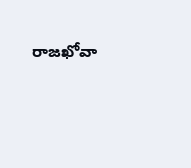రాజఖోవా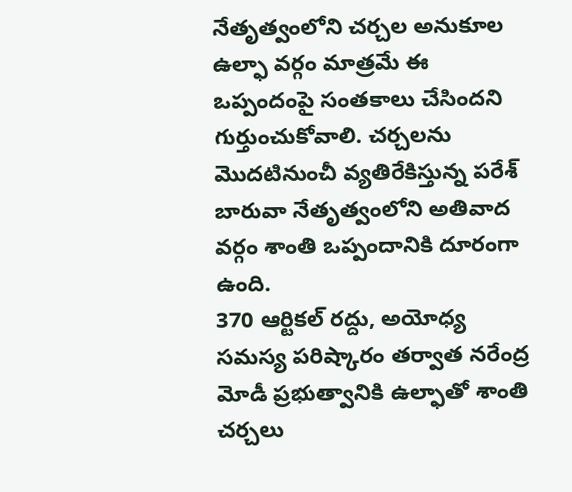నేతృత్వంలోని చర్చల అనుకూల ఉల్ఫా వర్గం మాత్రమే ఈ ఒప్పందంపై సంతకాలు చేసిందని గుర్తుంచుకోవాలి. చర్చలను మొదటినుంచీ వ్యతిరేకిస్తున్న పరేశ్‌ బారువా నేతృత్వంలోని అతివాద వర్గం శాంతి ఒప్పందానికి దూరంగా ఉంది.
370 ఆర్టికల్ రద్దు, అయోధ్య సమస్య పరిష్కారం తర్వాత నరేంద్ర మోడీ ప్రభుత్వానికి ఉల్ఫాతో శాంతి చర్చలు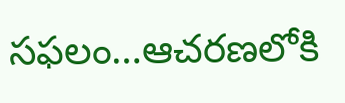సఫలం…ఆచరణలోకి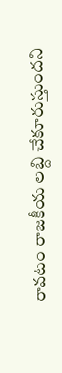రావటం రాజకీయ లబ్ది చేకూరుస్తుందని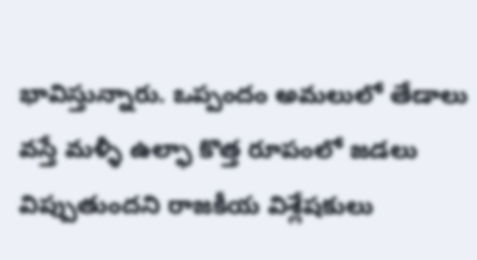భావిస్తున్నారు. ఒప్పందం అమలులో తేడాలు వస్తే మళ్ళీ ఉల్ఫా కొత్త రూపంలో జడలు విప్పుతుందని రాజకీయ విశ్లేషకులు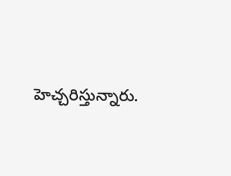హెచ్చరిస్తున్నారు.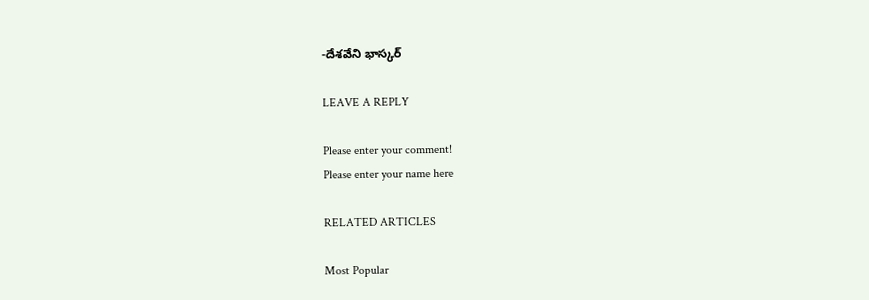-దేశవేని భాస్కర్

LEAVE A REPLY

Please enter your comment!
Please enter your name here

RELATED ARTICLES

Most Popular